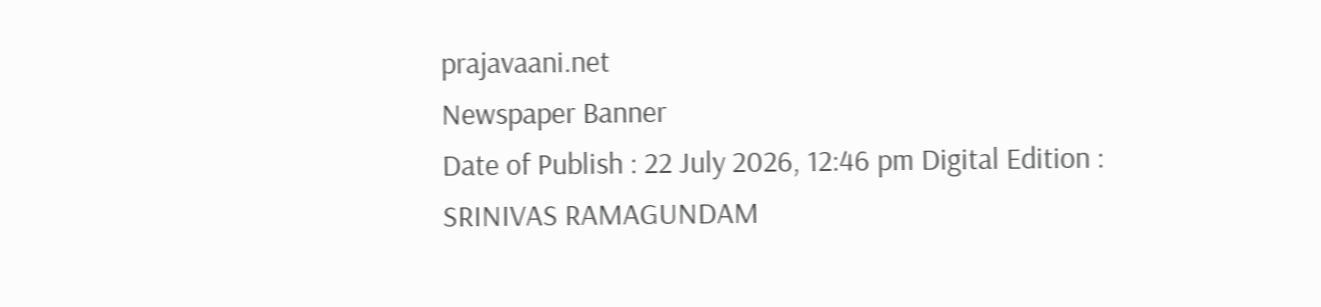prajavaani.net
Newspaper Banner
Date of Publish : 22 July 2026, 12:46 pm Digital Edition : SRINIVAS RAMAGUNDAM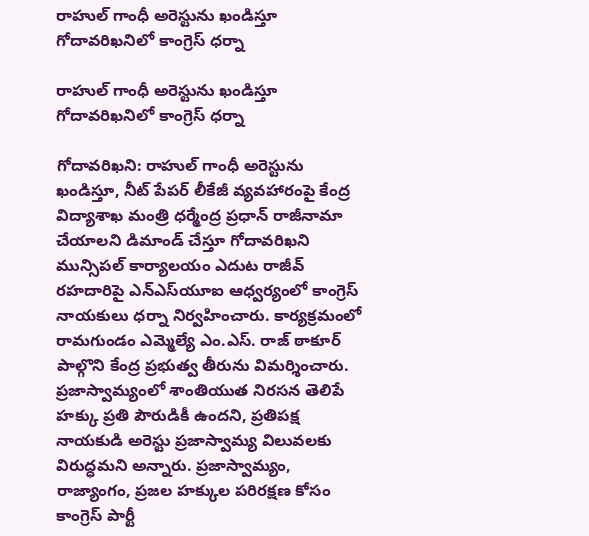రాహుల్ గాంధీ అరెస్టును ఖండిస్తూ గోదావరిఖనిలో కాంగ్రెస్ ధర్నా

రాహుల్ గాంధీ అరెస్టును ఖండిస్తూ గోదావరిఖనిలో కాంగ్రెస్ ధర్నా

గోదావరిఖని: రాహుల్ గాంధీ అరెస్టును ఖండిస్తూ, నీట్ పేపర్ లీకేజీ వ్యవహారంపై కేంద్ర విద్యాశాఖ మంత్రి ధర్మేంద్ర ప్రధాన్ రాజీనామా చేయాలని డిమాండ్ చేస్తూ గోదావరిఖని మున్సిపల్ కార్యాలయం ఎదుట రాజీవ్ రహదారిపై ఎన్‌ఎస్‌యూఐ ఆధ్వర్యంలో కాంగ్రెస్ నాయకులు ధర్నా నిర్వహించారు. కార్యక్రమంలో రామగుండం ఎమ్మెల్యే ఎం.ఎస్. రాజ్ ఠాకూర్ పాల్గొని కేంద్ర ప్రభుత్వ తీరును విమర్శించారు. ప్రజాస్వామ్యంలో శాంతియుత నిరసన తెలిపే హక్కు ప్రతి పౌరుడికీ ఉందని, ప్రతిపక్ష నాయకుడి అరెస్టు ప్రజాస్వామ్య విలువలకు విరుద్ధమని అన్నారు. ప్రజాస్వామ్యం, రాజ్యాంగం, ప్రజల హక్కుల పరిరక్షణ కోసం కాంగ్రెస్ పార్టీ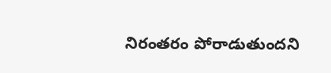నిరంతరం పోరాడుతుందని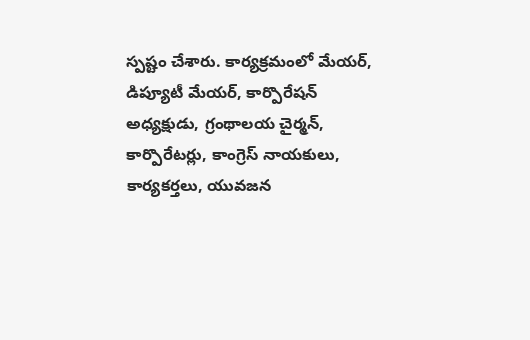స్పష్టం చేశారు. కార్యక్రమంలో మేయర్, డిప్యూటీ మేయర్, కార్పొరేషన్ అధ్యక్షుడు, గ్రంథాలయ చైర్మన్, కార్పొరేటర్లు, కాంగ్రెస్ నాయకులు, కార్యకర్తలు, యువజన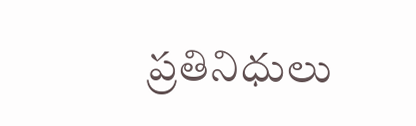ప్రతినిధులు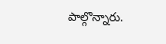పాల్గొన్నారు.